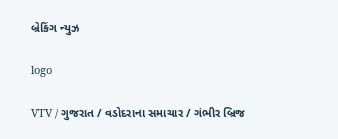બ્રેકિંગ ન્યુઝ

logo

VTV / ગુજરાત / વડોદરાના સમાચાર / ગંભીર બ્રિજ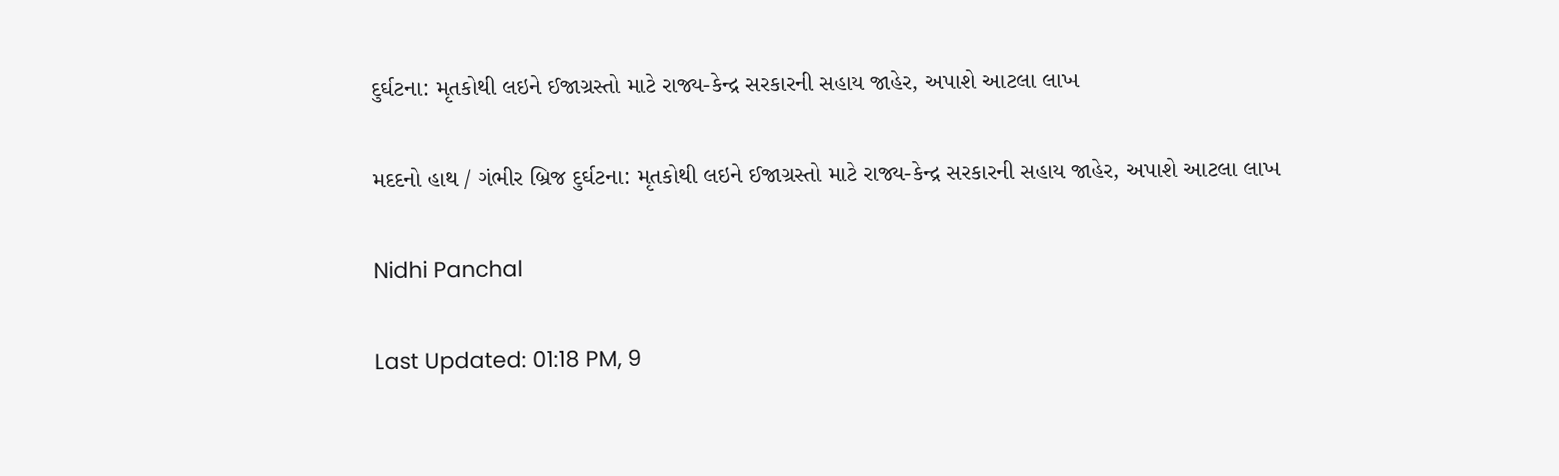દુર્ઘટના: મૃતકોથી લઇને ઈજાગ્રસ્તો માટે રાજ્ય-કેન્દ્ર સરકારની સહાય જાહેર, અપાશે આટલા લાખ

મદદનો હાથ / ગંભીર બ્રિજ દુર્ઘટના: મૃતકોથી લઇને ઈજાગ્રસ્તો માટે રાજ્ય-કેન્દ્ર સરકારની સહાય જાહેર, અપાશે આટલા લાખ

Nidhi Panchal

Last Updated: 01:18 PM, 9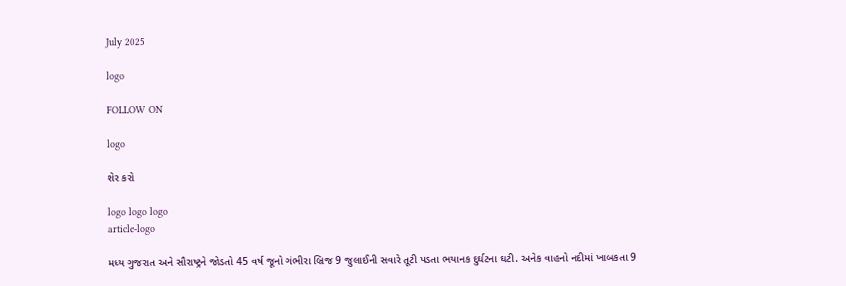July 2025

logo

FOLLOW ON

logo

શેર કરો

logo logo logo
article-logo

મધ્ય ગુજરાત અને સૌરાષ્ટ્રને જોડતો 45 વર્ષ જૂનો ગંભીરા બ્રિજ 9 જુલાઈની સવારે તૂટી પડતા ભયાનક દુર્ઘટના ઘટી. અનેક વાહનો નદીમાં ખાબકતા 9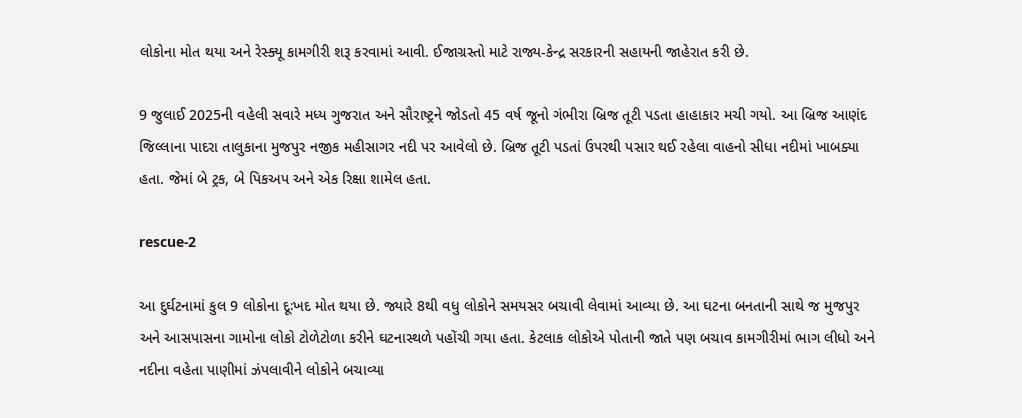લોકોના મોત થયા અને રેસ્ક્યૂ કામગીરી શરૂ કરવામાં આવી. ઈજાગ્રસ્તો માટે રાજ્ય-કેન્દ્ર સરકારની સહાયની જાહેરાત કરી છે.

9 જુલાઈ 2025ની વહેલી સવારે મધ્ય ગુજરાત અને સૌરાષ્ટ્રને જોડતો 45 વર્ષ જૂનો ગંભીરા બ્રિજ તૂટી પડતા હાહાકાર મચી ગયો. આ બ્રિજ આણંદ જિલ્લાના પાદરા તાલુકાના મુજપુર નજીક મહીસાગર નદી પર આવેલો છે. બ્રિજ તૂટી પડતાં ઉપરથી પસાર થઈ રહેલા વાહનો સીધા નદીમાં ખાબક્યા હતા. જેમાં બે ટ્રક, બે પિકઅપ અને એક રિક્ષા શામેલ હતા.

rescue-2

આ દુર્ઘટનામાં કુલ 9 લોકોના દૂઃખદ મોત થયા છે. જ્યારે 8થી વધુ લોકોને સમયસર બચાવી લેવામાં આવ્યા છે. આ ઘટના બનતાની સાથે જ મુજપુર અને આસપાસના ગામોના લોકો ટોળેટોળા કરીને ઘટનાસ્થળે પહોંચી ગયા હતા. કેટલાક લોકોએ પોતાની જાતે પણ બચાવ કામગીરીમાં ભાગ લીધો અને નદીના વહેતા પાણીમાં ઝંપલાવીને લોકોને બચાવ્યા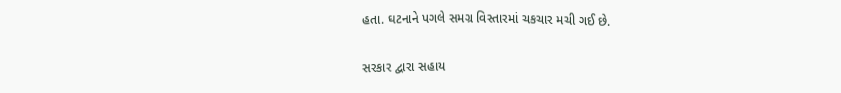હતા. ઘટનાને પગલે સમગ્ર વિસ્તારમાં ચકચાર મચી ગઈ છે.

સરકાર દ્વારા સહાય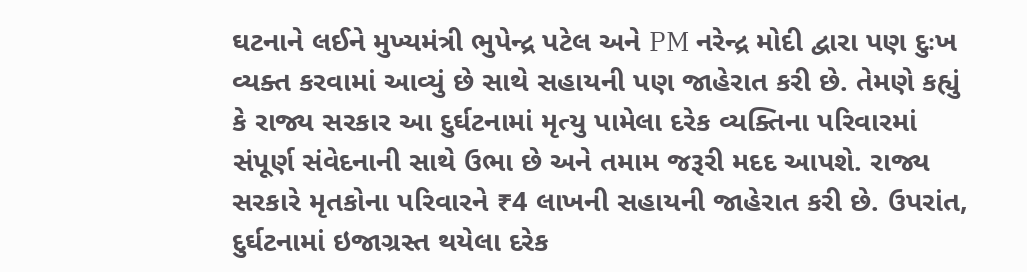ઘટનાને લઈને મુખ્યમંત્રી ભુપેન્દ્ર પટેલ અને PM નરેન્દ્ર મોદી દ્વારા પણ દુઃખ વ્યક્ત કરવામાં આવ્યું છે સાથે સહાયની પણ જાહેરાત કરી છે. તેમણે કહ્યું કે રાજ્ય સરકાર આ દુર્ઘટનામાં મૃત્યુ પામેલા દરેક વ્યક્તિના પરિવારમાં સંપૂર્ણ સંવેદનાની સાથે ઉભા છે અને તમામ જરૂરી મદદ આપશે. રાજ્ય સરકારે મૃતકોના પરિવારને ₹4 લાખની સહાયની જાહેરાત કરી છે. ઉપરાંત, દુર્ઘટનામાં ઇજાગ્રસ્ત થયેલા દરેક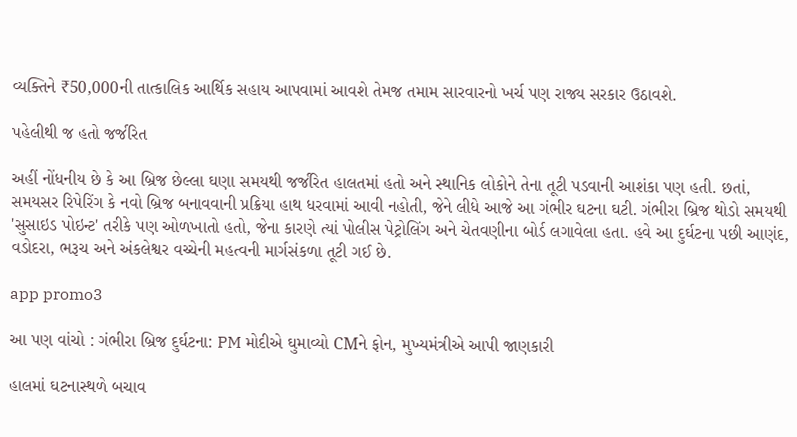વ્યક્તિને ₹50,000ની તાત્કાલિક આર્થિક સહાય આપવામાં આવશે તેમજ તમામ સારવારનો ખર્ચ પણ રાજ્ય સરકાર ઉઠાવશે.

પહેલીથી જ હતો જર્જરિત

અહીં નોંધનીય છે કે આ બ્રિજ છેલ્લા ઘણા સમયથી જર્જરિત હાલતમાં હતો અને સ્થાનિક લોકોને તેના તૂટી પડવાની આશંકા પણ હતી. છતાં, સમયસર રિપેરિંગ કે નવો બ્રિજ બનાવવાની પ્રક્રિયા હાથ ધરવામાં આવી નહોતી, જેને લીધે આજે આ ગંભીર ઘટના ઘટી. ગંભીરા બ્રિજ થોડો સમયથી 'સુસાઇડ પોઇન્ટ' તરીકે પણ ઓળખાતો હતો, જેના કારણે ત્યાં પોલીસ પેટ્રોલિંગ અને ચેતવણીના બોર્ડ લગાવેલા હતા. હવે આ દુર્ઘટના પછી આણંદ, વડોદરા, ભરૂચ અને અંકલેશ્વર વચ્ચેની મહત્વની માર્ગસંકળા તૂટી ગઈ છે.

app promo3

આ પણ વાંચો : ગંભીરા બ્રિજ દુર્ઘટના: PM મોદીએ ઘુમાવ્યો CMને ફોન, મુખ્યમંત્રીએ આપી જાણકારી

હાલમાં ઘટનાસ્થળે બચાવ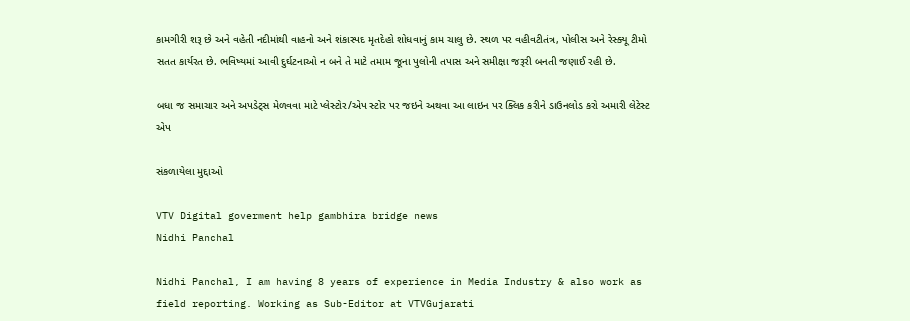કામગીરી શરૂ છે અને વહેતી નદીમાંથી વાહનો અને શંકાસ્પદ મૃતદેહો શોધવાનું કામ ચાલુ છે. સ્થળ પર વહીવટીતંત્ર, પોલીસ અને રેસ્ક્યૂ ટીમો સતત કાર્યરત છે. ભવિષ્યમાં આવી દુર્ઘટનાઓ ન બને તે માટે તમામ જૂના પુલોની તપાસ અને સમીક્ષા જરૂરી બનતી જણાઈ રહી છે.

બધા જ સમાચાર અને અપડેટ્સ મેળવવા માટે પ્લેસ્ટોર/એપ સ્ટોર પર જઇને અથવા આ લાઇન પર ક્લિક કરીને ડાઉનલોડ કરો અમારી લેટેસ્ટ એપ

સંકળાયેલા મુદ્દાઓ

VTV Digital goverment help gambhira bridge news
Nidhi Panchal

Nidhi Panchal, I am having 8 years of experience in Media Industry & also work as field reporting. Working as Sub-Editor at VTVGujarati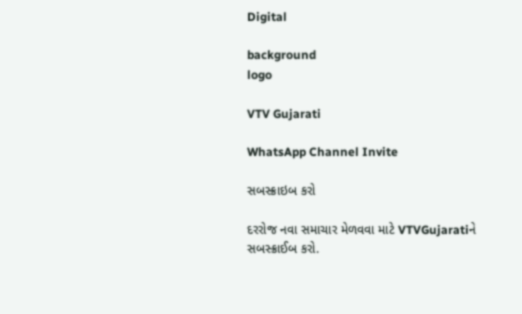Digital

background
logo

VTV Gujarati

WhatsApp Channel Invite

સબસ્ક્રાઇબ કરો

દરરોજ નવા સમાચાર મેળવવા માટે VTVGujaratiને સબસ્ક્રાઈબ કરો.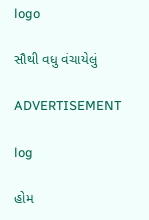logo

સૌથી વધુ વંચાયેલું

ADVERTISEMENT

log

હોમ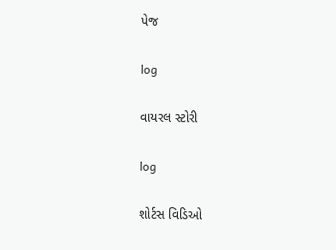પેજ

log

વાયરલ સ્ટોરી

log

શોર્ટસ વિડિઓ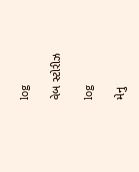log

વેબ સ્ટોરીઝ

log

મેનુ